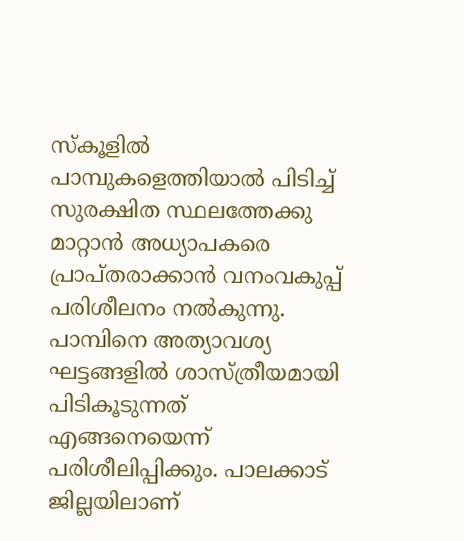സ്കൂളിൽ പാമ്പുകളെത്തിയാൽ പിടിച്ച് സുരക്ഷിത സ്ഥലത്തേക്കു മാറ്റാൻ അധ്യാപകരെ പ്രാപ്തരാക്കാൻ വനംവകുപ്പ് പരിശീലനം നൽകുന്നു. പാമ്പിനെ അത്യാവശ്യ ഘട്ടങ്ങളിൽ ശാസ്ത്രീയമായി പിടികൂടുന്നത് എങ്ങനെയെന്ന് പരിശീലിപ്പിക്കും. പാലക്കാട് ജില്ലയിലാണ്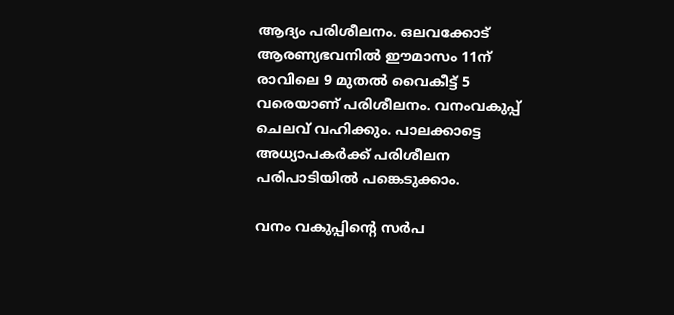ആദ്യം പരിശീലനം. ഒലവക്കോട് ആരണ്യഭവനിൽ ഈമാസം 11ന് രാവിലെ 9 മുതൽ വൈകീട്ട് 5 വരെയാണ് പരിശീലനം. വനംവകുപ്പ് ചെലവ് വഹിക്കും. പാലക്കാട്ടെ അധ്യാപകർക്ക് പരിശീലന പരിപാടിയിൽ പങ്കെടുക്കാം.

വനം വകുപ്പിൻ്റെ സർപ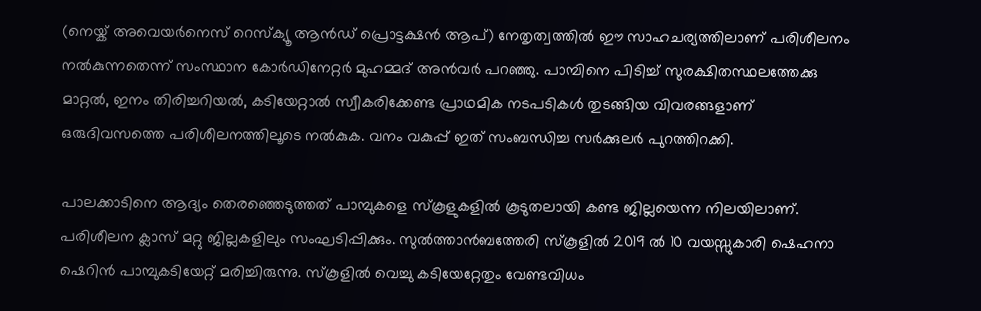(നെയ്ക് അവെയർനെസ് റെസ്ക്യൂ ആൻഡ് പ്രൊട്ടക്ഷൻ ആപ്) നേതൃത്വത്തിൽ ഈ സാഹചര്യത്തിലാണ് പരിശീലനം നൽകുന്നതെന്ന് സംസ്ഥാന കോർഡിനേറ്റർ മുഹമ്മദ് അൻവർ പറഞ്ഞു. പാമ്പിനെ പിടിച്ച് സുരക്ഷിതസ്ഥലത്തേക്കു മാറ്റൽ, ഇനം തിരിച്ചറിയൽ, കടിയേറ്റാൽ സ്വീകരിക്കേണ്ട പ്രാഥമിക നടപടികൾ തുടങ്ങിയ വിവരങ്ങളാണ് ഒരുദിവസത്തെ പരിശീലനത്തിലൂടെ നൽകുക. വനം വകുപ്പ് ഇത് സംബന്ധിച്ച സർക്കുലർ പുറത്തിറക്കി.

പാലക്കാടിനെ ആദ്യം തെരഞ്ഞെടുത്തത് പാമ്പുകളെ സ്കൂളുകളിൽ കൂടുതലായി കണ്ട ജില്ലയെന്ന നിലയിലാണ്. പരിശീലന ക്ലാസ് മറ്റു ജില്ലകളിലും സംഘടിപ്പിക്കും. സുൽത്താൻബത്തേരി സ്കൂളിൽ 2019 ൽ 10 വയസ്സുകാരി ഷെഹനാ ഷെറിൻ പാമ്പുകടിയേറ്റ് മരിച്ചിരുന്നു. സ്‌കൂളിൽ വെച്ചു കടിയേറ്റേതും വേണ്ടവിധം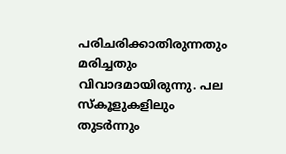പരിചരിക്കാതിരുന്നതും മരിച്ചതും വിവാദമായിരുന്നു. പല സ്കൂളുകളിലും തുടർന്നും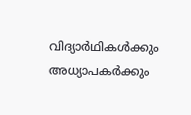വിദ്യാർഥികൾക്കും അധ്യാപകർക്കും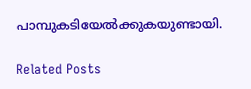പാമ്പുകടിയേൽക്കുകയുണ്ടായി.

Related Posts